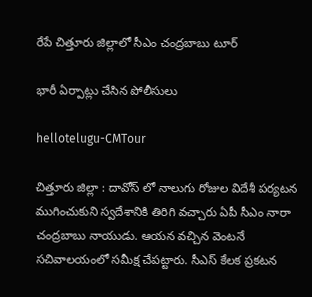రేపే చిత్తూరు జిల్లాలో సీఎం చంద్రబాబు టూర్

భారీ ఏర్పాట్లు చేసిన పోలీసులు

hellotelugu-CMTour

చిత్తూరు జిల్లా : దావోస్ లో నాలుగు రోజుల విదేశీ ప‌ర్య‌ట‌న ముగించుకుని స్వదేశానికి తిరిగి వ‌చ్చారు ఏపీ సీఎం నారా చంద్ర‌బాబు నాయుడు. ఆయ‌న వ‌చ్చిన వెంట‌నే స‌చివాల‌యంలో స‌మీక్ష చేప‌ట్టారు. సీఎస్ కేల‌క ప్ర‌క‌ట‌న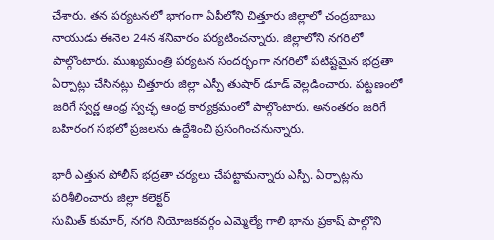చేశారు. త‌న ప‌ర్య‌ట‌న‌లో భాగంగా ఏపీలోని చిత్తూరు జిల్లాలో చంద్ర‌బాబు నాయుడు ఈనెల 24న శ‌నివారం ప‌ర్య‌టించ‌న్నారు. జిల్లాలోని న‌గ‌రిలో పాల్గొంటారు. ముఖ్యమంత్రి పర్యటన సందర్భంగా నగరిలో పటిష్టమైన భద్రతా ఏర్పాట్లు చేసిన‌ట్లు చిత్తూరు జిల్లా ఎస్పీ తుషార్ డూడ్ వెల్ల‌డించారు. ప‌ట్ట‌ణంలో జ‌రిగే స్వ‌ర్ణ ఆంధ్ర స్వ‌చ్ఛ ఆంధ్ర కార్య‌క్ర‌మంలో పాల్గొంటారు. అనంత‌రం జ‌రిగే బ‌హిరంగ స‌భ‌లో ప్ర‌జ‌ల‌ను ఉద్దేశించి ప్ర‌సంగించ‌నున్నారు.

భారీ ఎత్తున పోలీస్ భ‌ద్ర‌తా చ‌ర్య‌లు చేప‌ట్టామ‌న్నారు ఎస్పీ. ఏర్పాట్ల‌ను ప‌రిశీలించారు జిల్లా క‌లెక్ట‌ర్
సుమిత్ కుమార్, నగరి నియోజకవర్గం ఎమ్మెల్యే గాలి భాను ప్రకాష్‌ పాల్గొని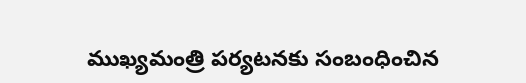ముఖ్యమంత్రి పర్యటనకు సంబంధించిన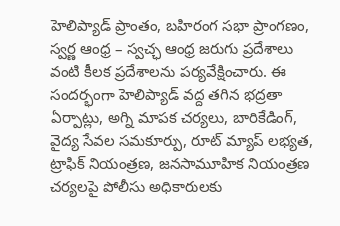హెలిప్యాడ్ ప్రాంతం, బహిరంగ సభా ప్రాంగణం, స్వర్ణ ఆంధ్ర – స్వచ్ఛ ఆంధ్ర జరుగు ప్రదేశాలు వంటి కీలక ప్రదేశాలను పర్యవేక్షించారు. ఈ సందర్భంగా హెలిప్యాడ్ వద్ద తగిన భద్రతా ఏర్పాట్లు, అగ్ని మాపక చర్యలు, బారికేడింగ్, వైద్య సేవల సమకూర్పు, రూట్ మ్యాప్ లభ్యత, ట్రాఫిక్ నియంత్రణ, జనసామూహిక నియంత్రణ చర్యలపై పోలీసు అధికారులకు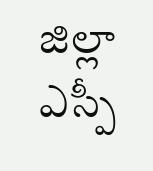జిల్లా ఎస్పీ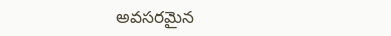అవసరమైన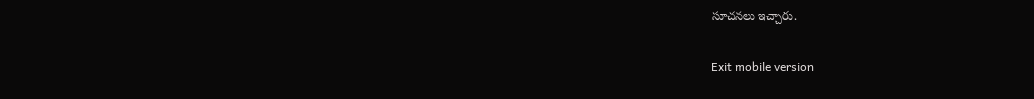సూచనలు ఇచ్చారు.

Exit mobile version